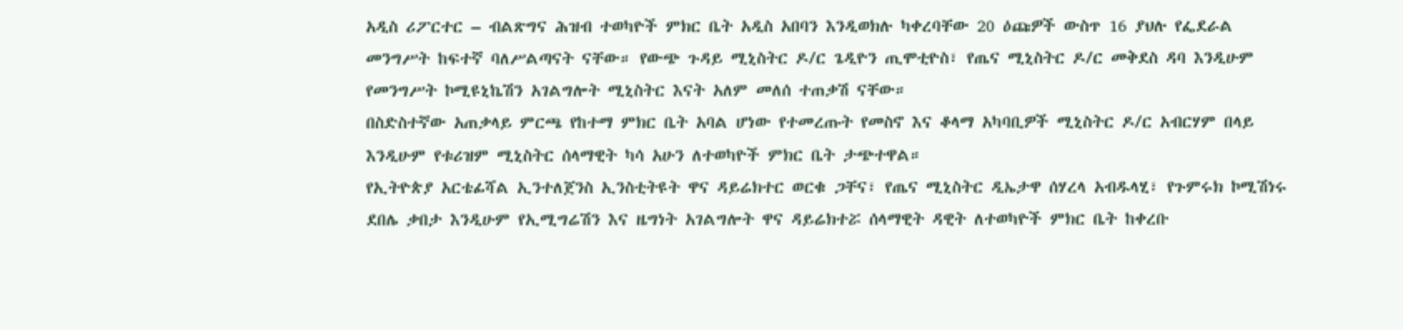አዲስ ሪፖርተር – ብልጽግና ሕዝብ ተወካዮች ምክር ቤት አዲስ አበባን እንዲወክሉ ካቀረባቸው 20 ዕጩዎች ውስጥ 16 ያህሉ የፌደራል መንግሥት ከፍተኛ ባለሥልጣናት ናቸው። የውጭ ጉዳይ ሚኒስትር ዶ/ር ጌዲዮን ጢሞቲዮስ፣ የጤና ሚኒስትር ዶ/ር መቅደስ ዳባ እንዲሁም የመንግሥት ኮሚዩኒኬሽን አገልግሎት ሚኒስትር እናት አለም መለሰ ተጠቃሽ ናቸው።
በስድስተኛው አጠቃላይ ምርጫ የከተማ ምክር ቤት አባል ሆነው የተመረጡት የመስኖ እና ቆላማ አካባቢዎች ሚኒስትር ዶ/ር አብርሃም በላይ እንዲሁም የቱሪዝም ሚኒስትር ሰላማዊት ካሳ አሁን ለተወካዮች ምክር ቤት ታጭተዋል።
የኢትዮጵያ አርቴፊሻል ኢንተለጀንስ ኢንስቲትዩት ዋና ዳይሬክተር ወርቁ ጋቸና፣ የጤና ሚኒስትር ዲኤታዋ ሰሃረላ አብዱላሂ፣ የጉምሩክ ኮሚሽነሩ ደበሌ ቃበታ እንዲሁም የኢሚግሬሽን እና ዜግነት አገልግሎት ዋና ዳይሬክተሯ ሰላማዊት ዳዊት ለተወካዮች ምክር ቤት ከቀረቡ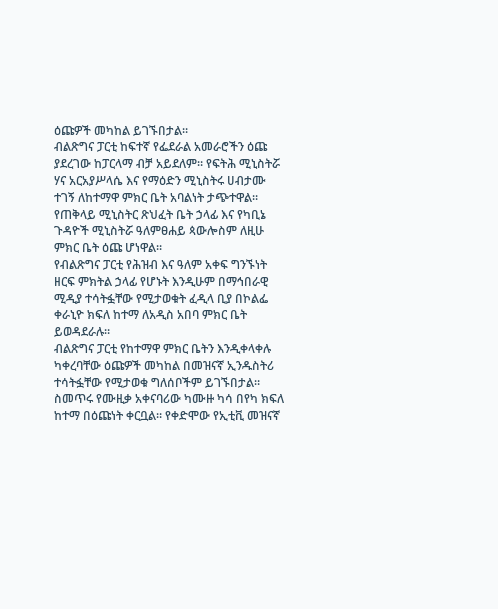ዕጩዎች መካከል ይገኙበታል።
ብልጽግና ፓርቲ ከፍተኛ የፌደራል አመራሮችን ዕጩ ያደረገው ከፓርላማ ብቻ አይደለም። የፍትሕ ሚኒስትሯ ሃና አርአያሥላሴ እና የማዕድን ሚኒስትሩ ሀብታሙ ተገኝ ለከተማዋ ምክር ቤት አባልነት ታጭተዋል። የጠቅላይ ሚኒስትር ጽህፈት ቤት ኃላፊ እና የካቢኔ ጉዳዮች ሚኒስትሯ ዓለምፀሐይ ጳውሎስም ለዚሁ ምክር ቤት ዕጩ ሆነዋል።
የብልጽግና ፓርቲ የሕዝብ እና ዓለም አቀፍ ግንኙነት ዘርፍ ምክትል ኃላፊ የሆኑት እንዲሁም በማኅበራዊ ሚዲያ ተሳትፏቸው የሚታወቁት ፈዲላ ቢያ በኮልፌ ቀራኒዮ ክፍለ ከተማ ለአዲስ አበባ ምክር ቤት ይወዳደራሉ።
ብልጽግና ፓርቲ የከተማዋ ምክር ቤትን እንዲቀላቀሉ ካቀረባቸው ዕጩዎች መካከል በመዝናኛ ኢንዱስትሪ ተሳትፏቸው የሚታወቁ ግለሰቦችም ይገኙበታል።
ስመጥሩ የሙዚቃ አቀናባሪው ካሙዙ ካሳ በየካ ክፍለ ከተማ በዕጩነት ቀርቧል። የቀድሞው የኢቲቪ መዝናኛ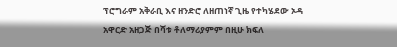ፕሮግራም አቅራቢ እና ዘንድሮ ለዘጠነኛ ጊዜ የተካሄደው ኦዳ አዋርድ አዘጋጅ በሻቱ ቶለማሪያምም በዚሁ ክፍለ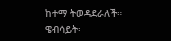ከተማ ትወዳደራለች።
ዌብሳይት፡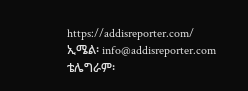https://addisreporter.com/
ኢሜል፡ info@addisreporter.com
ቴሌግራም፡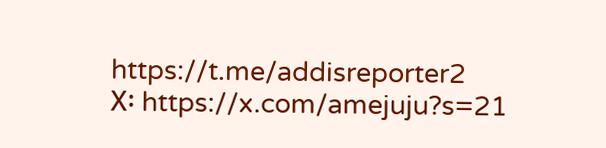https://t.me/addisreporter2
X፡ https://x.com/amejuju?s=21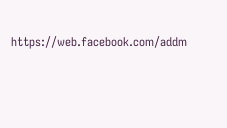https://web.facebook.com/addm